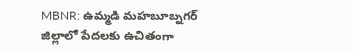MBNR: ఉమ్మడి మహబూబ్నగర్ జిల్లాలో పేదలకు ఉచితంగా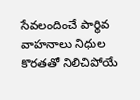సేవలందించే పార్థివ వాహనాలు నిధుల కొరతతో నిలిచిపోయే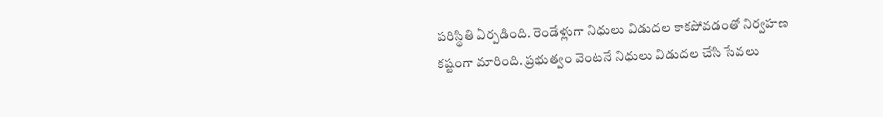పరిస్థితి ఏర్పడింది. రెండేళ్లుగా నిధులు విడుదల కాకపోవడంతో నిర్వహణ కష్టంగా మారింది. ప్రభుత్వం వెంటనే నిధులు విడుదల చేసి సేవలు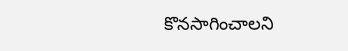కొనసాగించాలని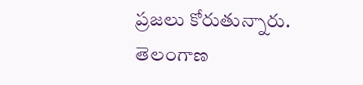ప్రజలు కోరుతున్నారు.
తెలంగాణ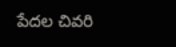పేదల చివరి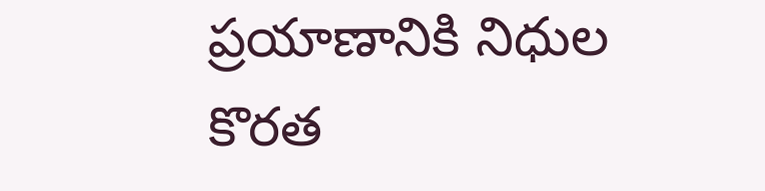ప్రయాణానికి నిధుల కొరత